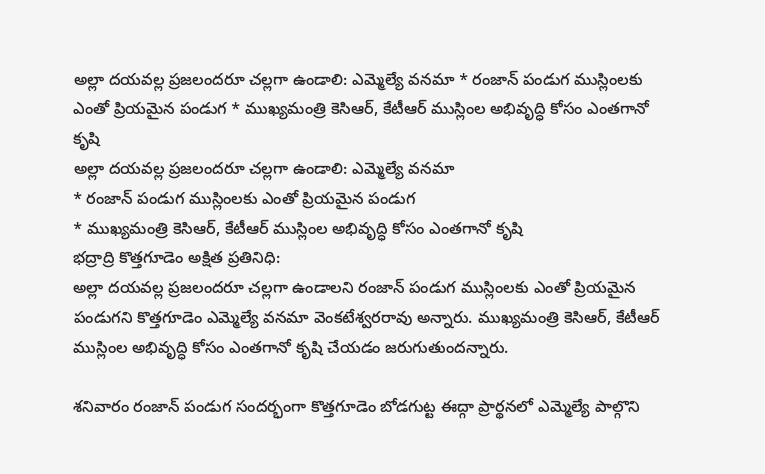అల్లా దయవల్ల ప్రజలందరూ చల్లగా ఉండాలి: ఎమ్మెల్యే వనమా * రంజాన్ పండుగ ముస్లింలకు ఎంతో ప్రియమైన పండుగ * ముఖ్యమంత్రి కెసిఆర్, కేటీఆర్ ముస్లింల అభివృద్ధి కోసం ఎంతగానో కృషి
అల్లా దయవల్ల ప్రజలందరూ చల్లగా ఉండాలి: ఎమ్మెల్యే వనమా
* రంజాన్ పండుగ ముస్లింలకు ఎంతో ప్రియమైన పండుగ
* ముఖ్యమంత్రి కెసిఆర్, కేటీఆర్ ముస్లింల అభివృద్ధి కోసం ఎంతగానో కృషి
భద్రాద్రి కొత్తగూడెం అక్షిత ప్రతినిధి:
అల్లా దయవల్ల ప్రజలందరూ చల్లగా ఉండాలని రంజాన్ పండుగ ముస్లింలకు ఎంతో ప్రియమైన పండుగని కొత్తగూడెం ఎమ్మెల్యే వనమా వెంకటేశ్వరరావు అన్నారు. ముఖ్యమంత్రి కెసిఆర్, కేటీఆర్ ముస్లింల అభివృద్ధి కోసం ఎంతగానో కృషి చేయడం జరుగుతుందన్నారు.

శనివారం రంజాన్ పండుగ సందర్భంగా కొత్తగూడెం బోడగుట్ట ఈద్గా ప్రార్థనలో ఎమ్మెల్యే పాల్గొని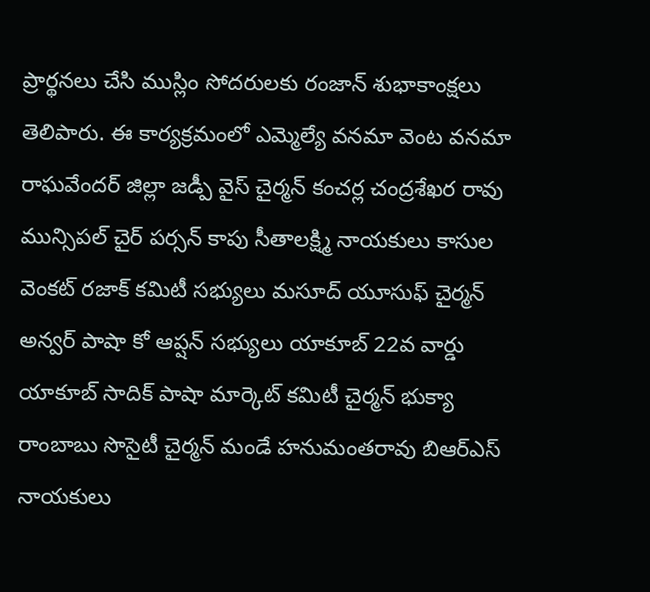ప్రార్థనలు చేసి ముస్లిం సోదరులకు రంజాన్ శుభాకాంక్షలు తెలిపారు. ఈ కార్యక్రమంలో ఎమ్మెల్యే వనమా వెంట వనమా రాఘవేందర్ జిల్లా జడ్పీ వైస్ చైర్మన్ కంచర్ల చంద్రశేఖర రావు మున్సిపల్ చైర్ పర్సన్ కాపు సీతాలక్ష్మి నాయకులు కాసుల వెంకట్ రజాక్ కమిటీ సభ్యులు మసూద్ యూసుఫ్ చైర్మన్ అన్వర్ పాషా కో ఆప్షన్ సభ్యులు యాకూబ్ 22వ వార్డు యాకూబ్ సాదిక్ పాషా మార్కెట్ కమిటీ చైర్మన్ భుక్యా రాంబాబు సొసైటీ చైర్మన్ మండే హనుమంతరావు బిఆర్ఎస్ నాయకులు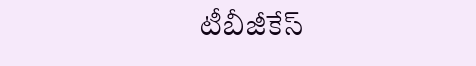టీబీజీకేస్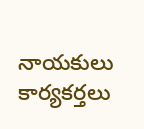నాయకులు కార్యకర్తలు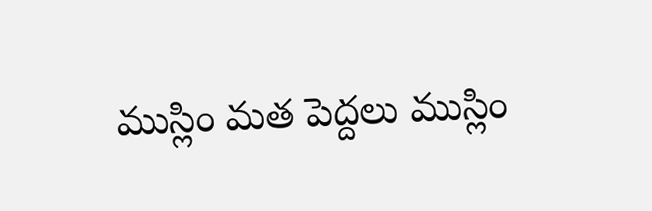ముస్లిం మత పెద్దలు ముస్లిం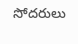సోదరులు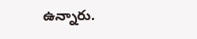ఉన్నారు.